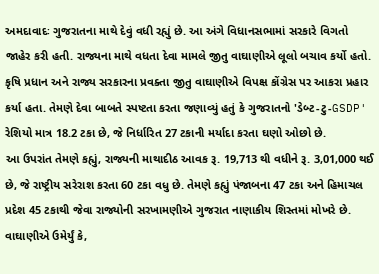અમદાવાદઃ ગુજરાતના માથે દેવું વધી રહ્યું છે. આ અંગે વિધાનસભામાં સરકારે વિગતો જાહેર કરી હતી. રાજ્યના માથે વધતા દેવા મામલે જીતુ વાઘાણીએ લૂલો બચાવ કર્યો હતો. કૃષિ પ્રધાન અને રાજ્ય સરકારના પ્રવક્તા જીતુ વાઘાણીએ વિપક્ષ કોંગ્રેસ પર આકરા પ્રહાર કર્યા હતા. તેમણે દેવા બાબતે સ્પષ્ટતા કરતા જણાવ્યું હતું કે ગુજરાતનો 'ડેબ્ટ-ટુ-GSDP' રેશિયો માત્ર 18.2 ટકા છે, જે નિર્ધારિત 27 ટકાની મર્યાદા કરતા ઘણો ઓછો છે.
આ ઉપરાંત તેમણે કહ્યું, રાજ્યની માથાદીઠ આવક રૂ. 19,713 થી વધીને રૂ. 3,01,000 થઈ છે, જે રાષ્ટ્રીય સરેરાશ કરતા 60 ટકા વધુ છે. તેમણે કહ્યું પંજાબના 47 ટકા અને હિમાચલ પ્રદેશ 45 ટકાથી જેવા રાજ્યોની સરખામણીએ ગુજરાત નાણાકીય શિસ્તમાં મોખરે છે. વાઘાણીએ ઉમેર્યું કે,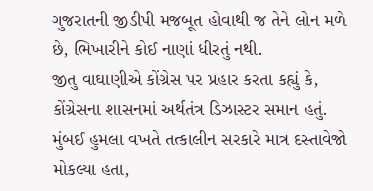ગુજરાતની જીડીપી મજબૂત હોવાથી જ તેને લોન મળે છે, ભિખારીને કોઈ નાણાં ધીરતું નથી.
જીતુ વાઘાણીએ કોંગ્રેસ પર પ્રહાર કરતા કહ્યું કે, કોંગ્રેસના શાસનમાં અર્થતંત્ર ડિઝાસ્ટર સમાન હતું. મુંબઈ હુમલા વખતે તત્કાલીન સરકારે માત્ર દસ્તાવેજો મોકલ્યા હતા,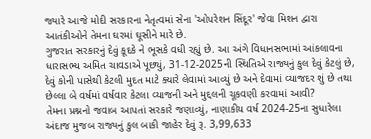જ્યારે આજે મોદી સરકારના નેતૃત્વમાં સેના 'ઓપરેશન સિંદૂર' જેવા મિશન દ્વારા આતંકીઓને તેમના ઘરમાં ઘૂસીને મારે છે.
ગુજરાત સરકારનું દેવું કૂદકે ને ભૂસકે વધી રહ્યું છે. આ અંગે વિધાનસભામાં આંકલાવના ધારાસભ્ય અમિત ચાવડાએ પૂછ્યું, 31-12-2025ની સ્થિતિએ રાજ્યનું કુલ દેવું કેટલું છે, દેવું કોની પાસેથી કેટલી મુદત માટે ક્યારે લેવામાં આવ્યું છે અને દેવામાં વ્યાજદર શું છે તથા છેલ્લા બે વર્ષમાં વર્ષવાર કેટલા વ્યાજની અને મુદ્દલની ચૂકવણી કરવામાં આવી?
તેમના પ્રશ્નનો જવાબ આપતાં સરકારે જણાવ્યું, નાણાકીય વર્ષ 2024-25ના સુધારેલા અંદાજ મુજબ રાજ્યનું કુલ બાકી જાહેર દેવું રૂ. 3,99,633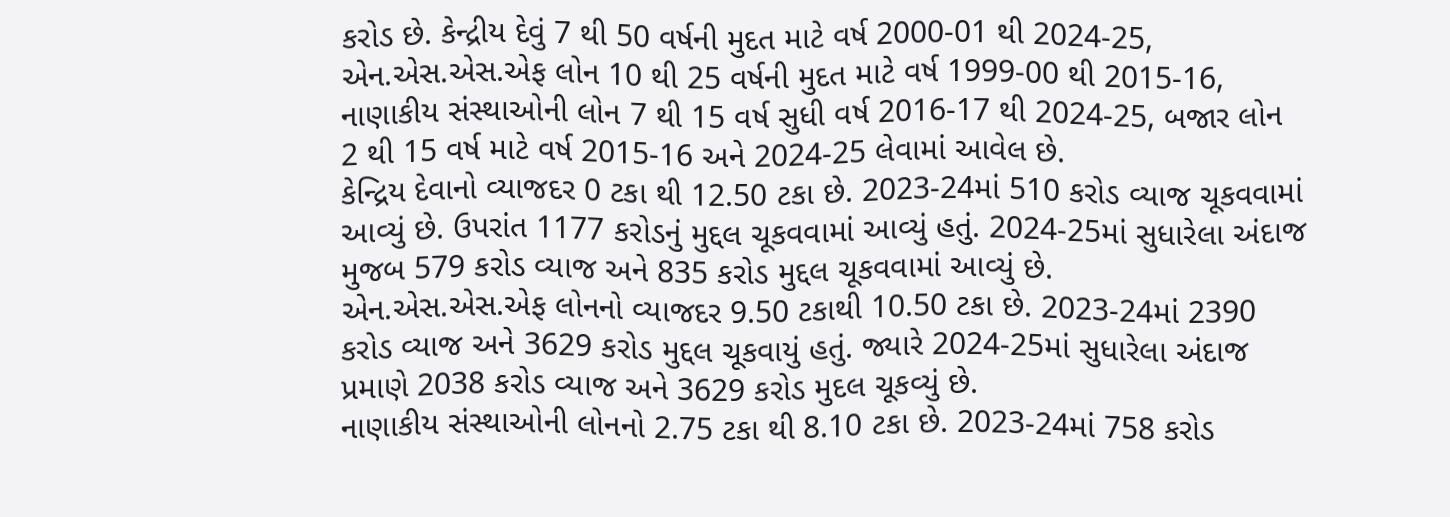કરોડ છે. કેન્દ્રીય દેવું 7 થી 50 વર્ષની મુદત માટે વર્ષ 2000-01 થી 2024-25, એન.એસ.એસ.એફ લોન 10 થી 25 વર્ષની મુદત માટે વર્ષ 1999-00 થી 2015-16, નાણાકીય સંસ્થાઓની લોન 7 થી 15 વર્ષ સુધી વર્ષ 2016-17 થી 2024-25, બજાર લોન 2 થી 15 વર્ષ માટે વર્ષ 2015-16 અને 2024-25 લેવામાં આવેલ છે.
કેન્દ્રિય દેવાનો વ્યાજદર 0 ટકા થી 12.50 ટકા છે. 2023-24માં 510 કરોડ વ્યાજ ચૂકવવામાં આવ્યું છે. ઉપરાંત 1177 કરોડનું મુદ્દલ ચૂકવવામાં આવ્યું હતું. 2024-25માં સુધારેલા અંદાજ મુજબ 579 કરોડ વ્યાજ અને 835 કરોડ મુદ્દલ ચૂકવવામાં આવ્યું છે.
એન.એસ.એસ.એફ લોનનો વ્યાજદર 9.50 ટકાથી 10.50 ટકા છે. 2023-24માં 2390 કરોડ વ્યાજ અને 3629 કરોડ મુદ્દલ ચૂકવાયું હતું. જ્યારે 2024-25માં સુધારેલા અંદાજ પ્રમાણે 2038 કરોડ વ્યાજ અને 3629 કરોડ મુદલ ચૂકવ્યું છે.
નાણાકીય સંસ્થાઓની લોનનો 2.75 ટકા થી 8.10 ટકા છે. 2023-24માં 758 કરોડ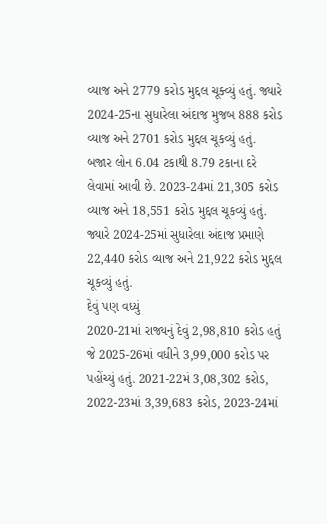વ્યાજ અને 2779 કરોડ મુદ્દલ ચૂક્વ્યું હતું. જ્યારે 2024-25ના સુધારેલા અંદાજ મુજબ 888 કરોડ વ્યાજ અને 2701 કરોડ મુદ્દલ ચૂકવ્યું હતું.
બજાર લોન 6.04 ટકાથી 8.79 ટકાના દરે લેવામાં આવી છે. 2023-24માં 21,305 કરોડ વ્યાજ અને 18,551 કરોડ મુદ્દલ ચૂકવ્યું હતું. જ્યારે 2024-25માં સુધારેલા અંદાજ પ્રમાણે 22,440 કરોડ વ્યાજ અને 21,922 કરોડ મુદ્દલ ચૂકવ્યું હતું.
દેવું પણ વધ્યું
2020-21માં રાજ્યનું દેવું 2,98,810 કરોડ હતું જે 2025-26માં વધીને 3,99,000 કરોડ પર પહોંચ્યું હતું. 2021-22મં 3,08,302 કરોડ, 2022-23માં 3,39,683 કરોડ, 2023-24માં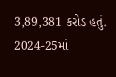3,89,381 કરોડ હતું. 2024-25માં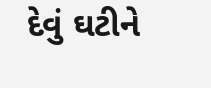દેવું ઘટીને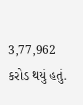3,77,962 કરોડ થયું હતું.